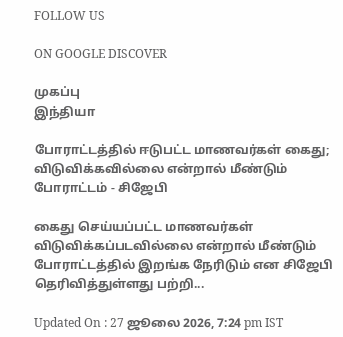FOLLOW US

ON GOOGLE DISCOVER

முகப்பு
இந்தியா

போராட்டத்தில் ஈடுபட்ட மாணவர்கள் கைது; விடுவிக்கவில்லை என்றால் மீண்டும் போராட்டம் - சிஜேபி

கைது செய்யப்பட்ட மாணவர்கள் விடுவிக்கப்படவில்லை என்றால் மீண்டும் போராட்டத்தில் இறங்க நேரிடும் என சிஜேபி தெரிவித்துள்ளது பற்றி...

Updated On : 27 ஜூலை 2026, 7:24 pm IST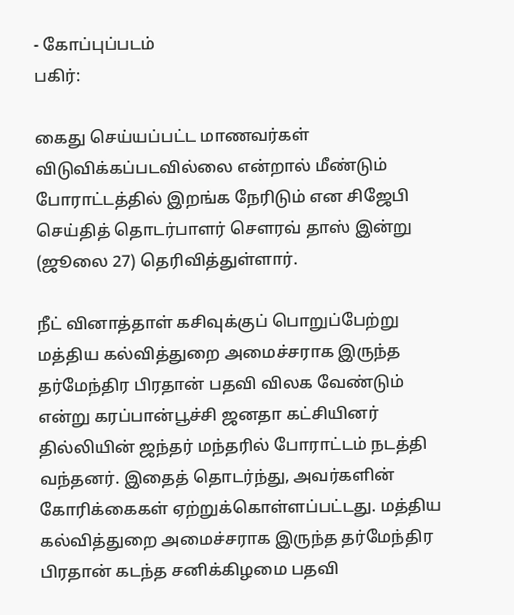- கோப்புப்படம்
பகிர்:

கைது செய்யப்பட்ட மாணவர்கள் விடுவிக்கப்படவில்லை என்றால் மீண்டும் போராட்டத்தில் இறங்க நேரிடும் என சிஜேபி செய்தித் தொடர்பாளர் சௌரவ் தாஸ் இன்று (ஜூலை 27) தெரிவித்துள்ளார்.

நீட் வினாத்தாள் கசிவுக்குப் பொறுப்பேற்று மத்திய கல்வித்துறை அமைச்சராக இருந்த தர்மேந்திர பிரதான் பதவி விலக வேண்டும் என்று கரப்பான்பூச்சி ஜனதா கட்சியினர் தில்லியின் ஜந்தர் மந்தரில் போராட்டம் நடத்தி வந்தனர். இதைத் தொடர்ந்து, அவர்களின் கோரிக்கைகள் ஏற்றுக்கொள்ளப்பட்டது. மத்திய கல்வித்துறை அமைச்சராக இருந்த தர்மேந்திர பிரதான் கடந்த சனிக்கிழமை பதவி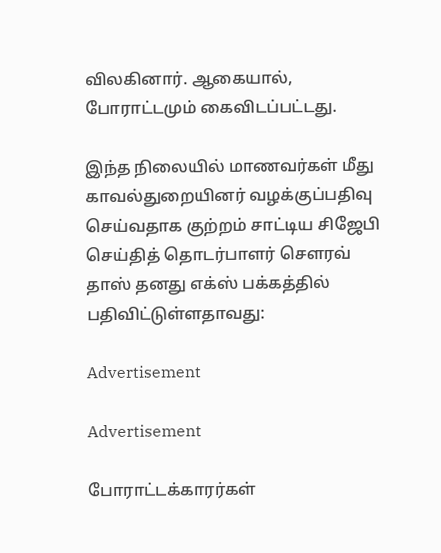விலகினார். ஆகையால், போராட்டமும் கைவிடப்பட்டது.

இந்த நிலையில் மாணவர்கள் மீது காவல்துறையினர் வழக்குப்பதிவு செய்வதாக குற்றம் சாட்டிய சிஜேபி செய்தித் தொடர்பாளர் சௌரவ் தாஸ் தனது எக்ஸ் பக்கத்தில் பதிவிட்டுள்ளதாவது:

Advertisement

Advertisement

போராட்டக்காரர்கள்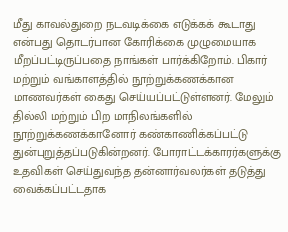மீது காவல்துறை நடவடிக்கை எடுக்கக் கூடாது என்பது தொடர்பான கோரிக்கை முழுமையாக மீறப்பட்டிருப்பதை நாங்கள் பார்க்கிறோம். பிகார் மற்றும் வங்காளத்தில் நூற்றுக்கணக்கான மாணவர்கள் கைது செய்யப்பட்டுள்ளனர். மேலும் தில்லி மற்றும் பிற மாநிலங்களில் நூற்றுக்கணக்கானோர் கண்காணிக்கப்பட்டு துன்புறுத்தப்படுகின்றனர். போராட்டக்காரர்களுக்கு உதவிகள் செய்துவந்த தன்னார்வலர்கள் தடுத்து வைக்கப்பட்டதாக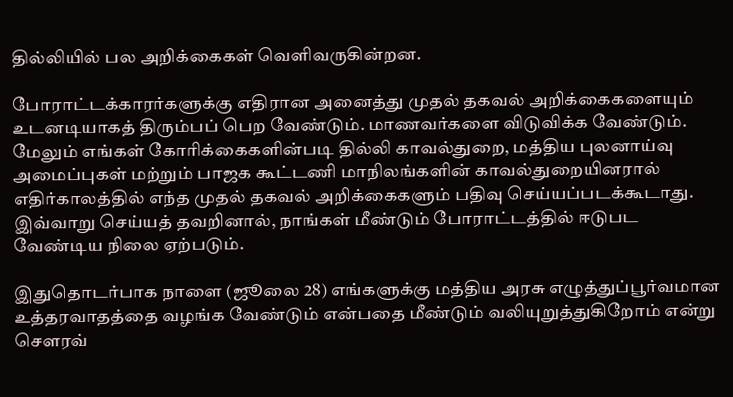தில்லியில் பல அறிக்கைகள் வெளிவருகின்றன.

போராட்டக்காரர்களுக்கு எதிரான அனைத்து முதல் தகவல் அறிக்கைகளையும் உடனடியாகத் திரும்பப் பெற வேண்டும். மாணவர்களை விடுவிக்க வேண்டும். மேலும் எங்கள் கோரிக்கைகளின்படி தில்லி காவல்துறை, மத்திய புலனாய்வு அமைப்புகள் மற்றும் பாஜக கூட்டணி மாநிலங்களின் காவல்துறையினரால் எதிர்காலத்தில் எந்த முதல் தகவல் அறிக்கைகளும் பதிவு செய்யப்படக்கூடாது. இவ்வாறு செய்யத் தவறினால், நாங்கள் மீண்டும் போராட்டத்தில் ஈடுபட வேண்டிய நிலை ஏற்படும்.

இதுதொடர்பாக நாளை (ஜூலை 28) எங்களுக்கு மத்திய அரசு எழுத்துப்பூர்வமான உத்தரவாதத்தை வழங்க வேண்டும் என்பதை மீண்டும் வலியுறுத்துகிறோம் என்று சௌரவ்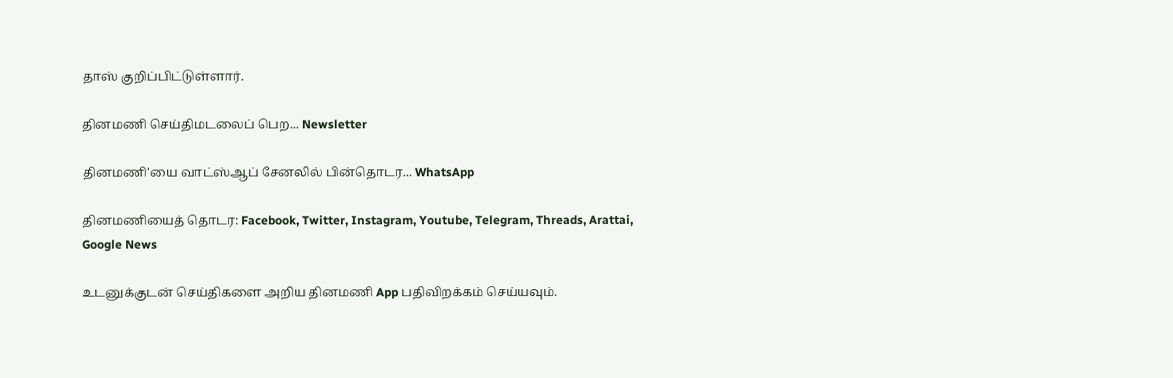தாஸ் குறிப்பிட்டுள்ளார்.

தினமணி செய்திமடலைப் பெற... Newsletter

தினமணி'யை வாட்ஸ்ஆப் சேனலில் பின்தொடர... WhatsApp

தினமணியைத் தொடர: Facebook, Twitter, Instagram, Youtube, Telegram, Threads, Arattai, Google News

உடனுக்குடன் செய்திகளை அறிய தினமணி App பதிவிறக்கம் செய்யவும்.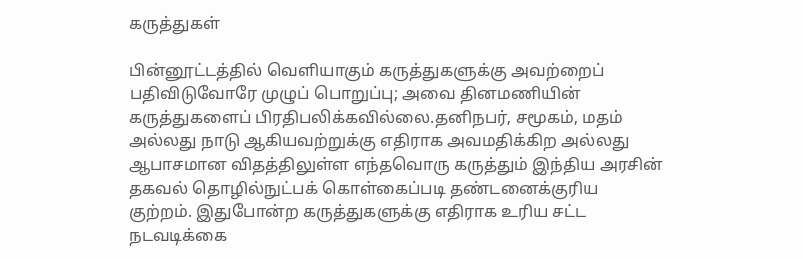கருத்துகள்

பின்னூட்டத்தில் வெளியாகும் கருத்துகளுக்கு அவற்றைப் பதிவிடுவோரே முழுப் பொறுப்பு; அவை தினமணியின் கருத்துகளைப் பிரதிபலிக்கவில்லை.தனிநபர், சமூகம், மதம் அல்லது நாடு ஆகியவற்றுக்கு எதிராக அவமதிக்கிற அல்லது ஆபாசமான விதத்திலுள்ள எந்தவொரு கருத்தும் இந்திய அரசின் தகவல் தொழில்நுட்பக் கொள்கைப்படி தண்டனைக்குரிய குற்றம். இதுபோன்ற கருத்துகளுக்கு எதிராக உரிய சட்ட நடவடிக்கை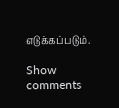எடுக்கப்படும்.

Show comments